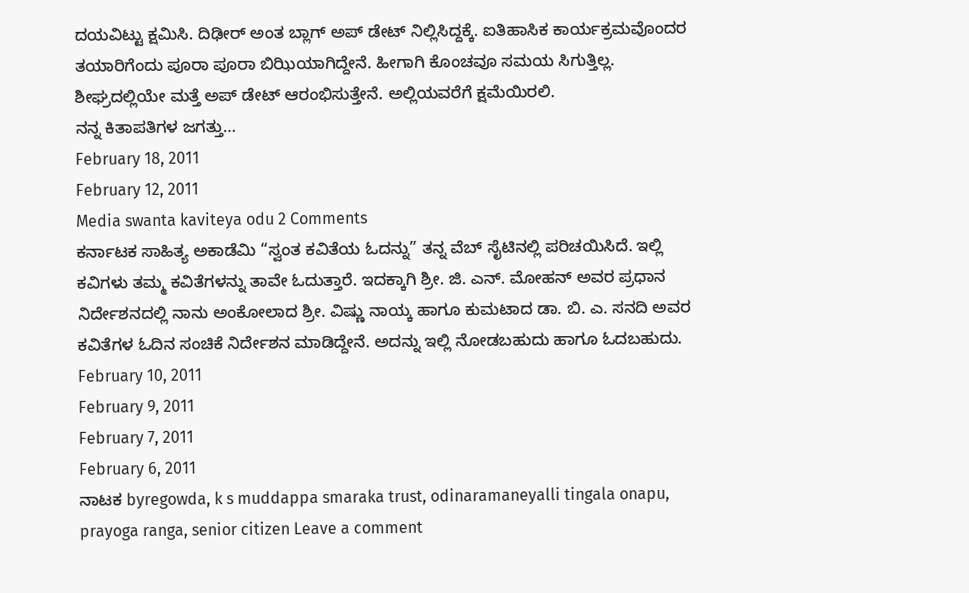ದಯವಿಟ್ಟು ಕ್ಷಮಿಸಿ. ದಿಢೀರ್ ಅಂತ ಬ್ಲಾಗ್ ಅಪ್ ಡೇಟ್ ನಿಲ್ಲಿಸಿದ್ದಕ್ಕೆ. ಐತಿಹಾಸಿಕ ಕಾರ್ಯಕ್ರಮವೊಂದರ ತಯಾರಿಗೆಂದು ಪೂರಾ ಪೂರಾ ಬಿಝಿಯಾಗಿದ್ದೇನೆ. ಹೀಗಾಗಿ ಕೊಂಚವೂ ಸಮಯ ಸಿಗುತ್ತಿಲ್ಲ. ಶೀಘ್ರದಲ್ಲಿಯೇ ಮತ್ತೆ ಅಪ್ ಡೇಟ್ ಆರಂಭಿಸುತ್ತೇನೆ. ಅಲ್ಲಿಯವರೆಗೆ ಕ್ಷಮೆಯಿರಲಿ.
ನನ್ನ ಕಿತಾಪತಿಗಳ ಜಗತ್ತು…
February 18, 2011
February 12, 2011
Media swanta kaviteya odu 2 Comments
ಕರ್ನಾಟಕ ಸಾಹಿತ್ಯ ಅಕಾಡೆಮಿ “ಸ್ವಂತ ಕವಿತೆಯ ಓದನ್ನು” ತನ್ನ ವೆಬ್ ಸೈಟಿನಲ್ಲಿ ಪರಿಚಯಿಸಿದೆ. ಇಲ್ಲಿ ಕವಿಗಳು ತಮ್ಮ ಕವಿತೆಗಳನ್ನು ತಾವೇ ಓದುತ್ತಾರೆ. ಇದಕ್ಕಾಗಿ ಶ್ರೀ. ಜಿ. ಎನ್. ಮೋಹನ್ ಅವರ ಪ್ರಧಾನ ನಿರ್ದೇಶನದಲ್ಲಿ ನಾನು ಅಂಕೋಲಾದ ಶ್ರೀ. ವಿಷ್ಣು ನಾಯ್ಕ ಹಾಗೂ ಕುಮಟಾದ ಡಾ. ಬಿ. ಎ. ಸನದಿ ಅವರ ಕವಿತೆಗಳ ಓದಿನ ಸಂಚಿಕೆ ನಿರ್ದೇಶನ ಮಾಡಿದ್ದೇನೆ. ಅದನ್ನು ಇಲ್ಲಿ ನೋಡಬಹುದು ಹಾಗೂ ಓದಬಹುದು.
February 10, 2011
February 9, 2011
February 7, 2011
February 6, 2011
ನಾಟಕ byregowda, k s muddappa smaraka trust, odinaramaneyalli tingala onapu, prayoga ranga, senior citizen Leave a comment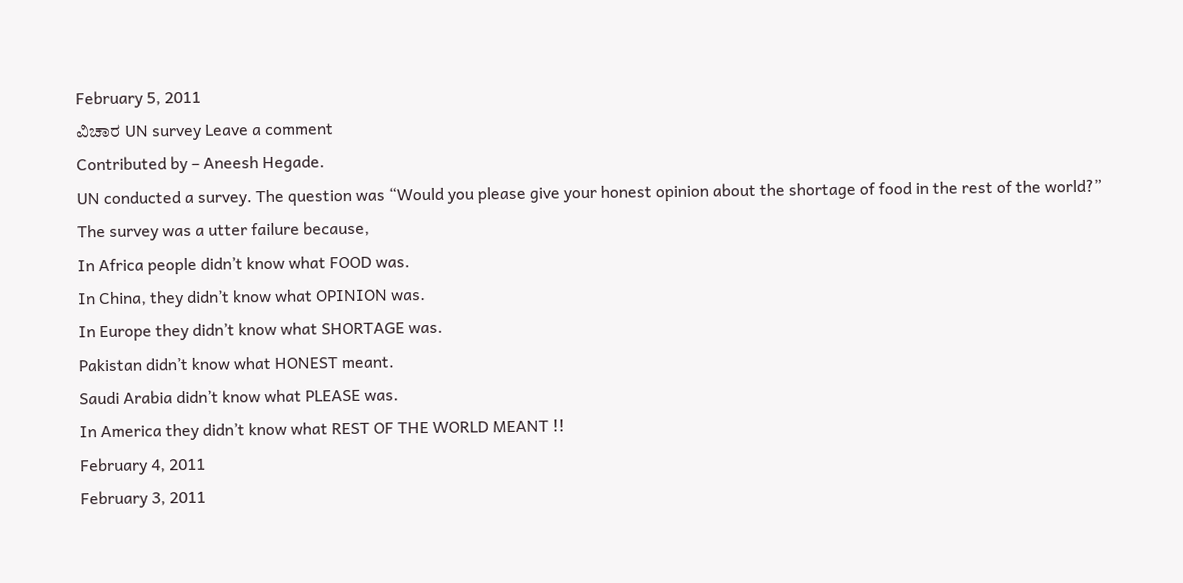February 5, 2011
ವಿಚಾರ UN survey Leave a comment
Contributed by – Aneesh Hegade.
UN conducted a survey. The question was “Would you please give your honest opinion about the shortage of food in the rest of the world?”
The survey was a utter failure because,
In Africa people didn’t know what FOOD was.
In China, they didn’t know what OPINION was.
In Europe they didn’t know what SHORTAGE was.
Pakistan didn’t know what HONEST meant.
Saudi Arabia didn’t know what PLEASE was.
In America they didn’t know what REST OF THE WORLD MEANT !!
February 4, 2011
February 3, 2011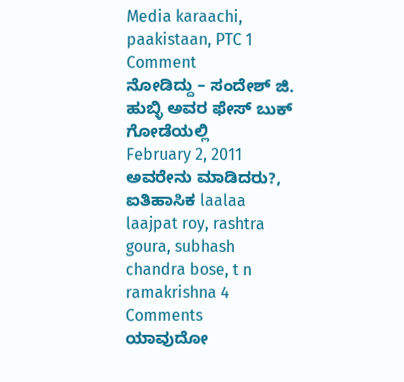Media karaachi, paakistaan, PTC 1 Comment
ನೋಡಿದ್ದು – ಸಂದೇಶ್ ಜಿ. ಹುಬ್ಳಿ ಅವರ ಫೇಸ್ ಬುಕ್ ಗೋಡೆಯಲ್ಲಿ
February 2, 2011
ಅವರೇನು ಮಾಡಿದರು?, ಐತಿಹಾಸಿಕ laalaa laajpat roy, rashtra goura, subhash chandra bose, t n ramakrishna 4 Comments
ಯಾವುದೋ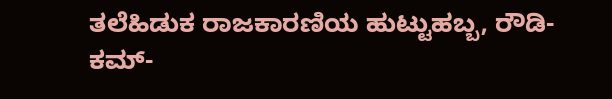ತಲೆಹಿಡುಕ ರಾಜಕಾರಣಿಯ ಹುಟ್ಟುಹಬ್ಬ, ರೌಡಿ-ಕಮ್-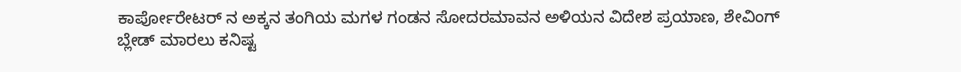ಕಾರ್ಪೋರೇಟರ್ ನ ಅಕ್ಕನ ತಂಗಿಯ ಮಗಳ ಗಂಡನ ಸೋದರಮಾವನ ಅಳಿಯನ ವಿದೇಶ ಪ್ರಯಾಣ, ಶೇವಿಂಗ್ ಬ್ಲೇಡ್ ಮಾರಲು ಕನಿಷ್ಟ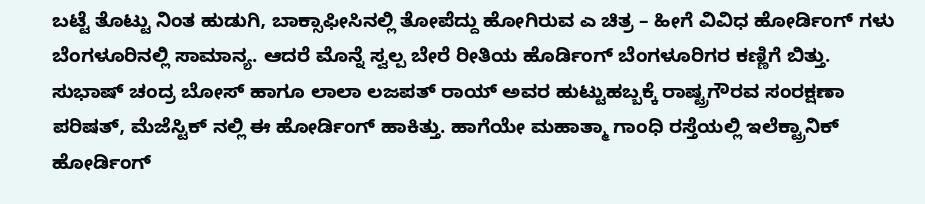ಬಟ್ಟೆ ತೊಟ್ಟು ನಿಂತ ಹುಡುಗಿ, ಬಾಕ್ಸಾಫೀಸಿನಲ್ಲಿ ತೋಪೆದ್ದು ಹೋಗಿರುವ ಎ ಚಿತ್ರ – ಹೀಗೆ ವಿವಿಧ ಹೋರ್ಡಿಂಗ್ ಗಳು ಬೆಂಗಳೂರಿನಲ್ಲಿ ಸಾಮಾನ್ಯ. ಆದರೆ ಮೊನ್ನೆ ಸ್ವಲ್ಪ ಬೇರೆ ರೀತಿಯ ಹೊರ್ಡಿಂಗ್ ಬೆಂಗಳೂರಿಗರ ಕಣ್ಣಿಗೆ ಬಿತ್ತು. ಸುಭಾಷ್ ಚಂದ್ರ ಬೋಸ್ ಹಾಗೂ ಲಾಲಾ ಲಜಪತ್ ರಾಯ್ ಅವರ ಹುಟ್ಟುಹಬ್ಬಕ್ಕೆ ರಾಷ್ಟ್ರಗೌರವ ಸಂರಕ್ಷಣಾ ಪರಿಷತ್, ಮೆಜೆಸ್ಟಿಕ್ ನಲ್ಲಿ ಈ ಹೋರ್ಡಿಂಗ್ ಹಾಕಿತ್ತು. ಹಾಗೆಯೇ ಮಹಾತ್ಮಾ ಗಾಂಧಿ ರಸ್ತೆಯಲ್ಲಿ ಇಲೆಕ್ಟ್ರಾನಿಕ್ ಹೋರ್ಡಿಂಗ್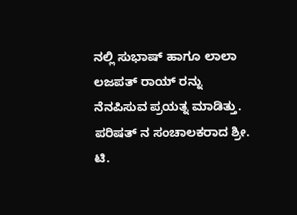ನಲ್ಲಿ ಸುಭಾಷ್ ಹಾಗೂ ಲಾಲಾ ಲಜಪತ್ ರಾಯ್ ರನ್ನು ನೆನಪಿಸುವ ಪ್ರಯತ್ನ ಮಾಡಿತ್ತು. ಪರಿಷತ್ ನ ಸಂಚಾಲಕರಾದ ಶ್ರೀ. ಟಿ.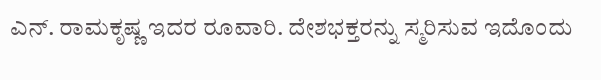ಎನ್. ರಾಮಕೃಷ್ಣ ಇದರ ರೂವಾರಿ. ದೇಶಭಕ್ತರನ್ನು ಸ್ಮರಿಸುವ ಇದೊಂದು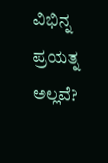ವಿಭಿನ್ನ ಪ್ರಯತ್ನ ಅಲ್ಲವೆ?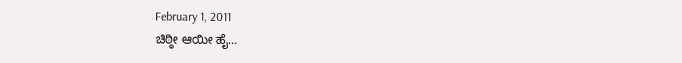February 1, 2011
ಚಿಠ್ಠೀ ಆಯೀ ಹೈ…